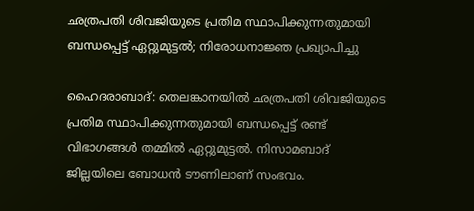ഛത്രപതി ശിവജിയുടെ പ്രതിമ സ്ഥാപിക്കുന്നതുമായി ബന്ധപ്പെട്ട് ഏറ്റുമുട്ടൽ; നിരോധനാജ്ഞ പ്രഖ്യാപിച്ചു

ഹൈദരാബാദ്: തെലങ്കാനയിൽ ഛത്രപതി ശിവജിയുടെ പ്രതിമ സ്ഥാപിക്കുന്നതുമായി ബന്ധപ്പെട്ട് രണ്ട് വിഭാഗങ്ങൾ തമ്മിൽ ഏറ്റുമുട്ടൽ. നിസാമബാദ് ജില്ലയിലെ ബോധൻ ടൗണിലാണ് സംഭവം.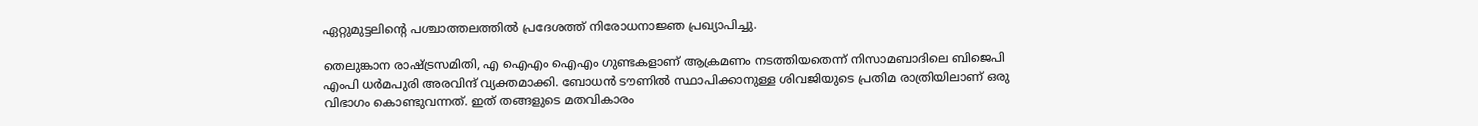ഏറ്റുമുട്ടലിന്റെ പശ്ചാത്തലത്തിൽ പ്രദേശത്ത് നിരോധനാജ്ഞ പ്രഖ്യാപിച്ചു.

തെലുങ്കാന രാഷ്ട്രസമിതി, എ ഐഎം ഐഎം ഗുണ്ടകളാണ് ആക്രമണം നടത്തിയതെന്ന് നിസാമബാദിലെ ബിജെപി എംപി ധർമപുരി അരവിന്ദ് വ്യക്തമാക്കി. ബോധൻ ടൗണിൽ സ്ഥാപിക്കാനുള്ള ശിവജിയുടെ പ്രതിമ രാത്രിയിലാണ് ഒരു വിഭാഗം കൊണ്ടുവന്നത്. ഇത് തങ്ങളുടെ മതവികാരം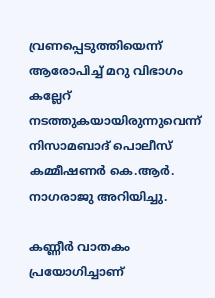വ്രണപ്പെടുത്തിയെന്ന് ആരോപിച്ച് മറു വിഭാഗം കല്ലേറ് നടത്തുകയായിരുന്നുവെന്ന് നിസാമബാദ് പൊലീസ് കമ്മീഷണർ കെ.ആർ. നാഗരാജു അറിയിച്ചു.

കണ്ണീർ വാതകം പ്രയോഗിച്ചാണ്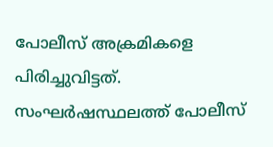പോലീസ് അക്രമികളെ പിരിച്ചുവിട്ടത്. സംഘർഷസ്ഥലത്ത് പോലീസ്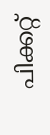പിക്കറ്റ്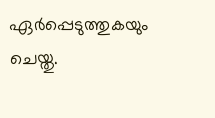ഏർപ്പെടുത്തുകയും ചെയ്തു.